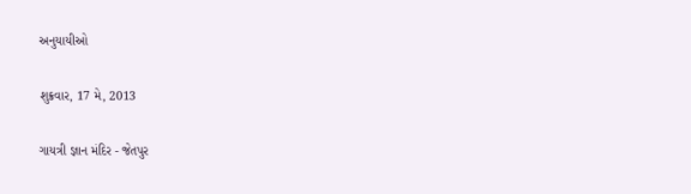અનુયાયીઓ

શુક્રવાર, 17 મે, 2013

ગાયત્રી જ્ઞાન મંદિર - જેતપુર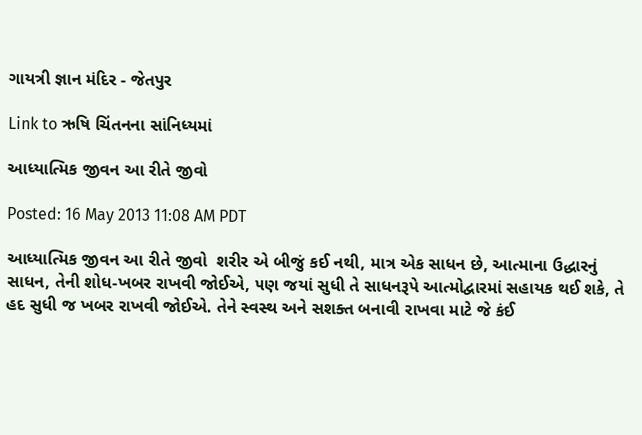ગાયત્રી જ્ઞાન મંદિર - જેતપુર

Link to ઋષિ ચિંતનના સાંનિધ્યમાં

આધ્યાત્મિક જીવન આ રીતે જીવો

Posted: 16 May 2013 11:08 AM PDT

આધ્યાત્મિક જીવન આ રીતે જીવો  શરીર એ બીજું કઈ નથી, માત્ર એક સાધન છે, આત્માના ઉદ્ધારનું સાધન, તેની શોધ-ખબર રાખવી જોઈએ, ૫ણ જયાં સુધી તે સાધનરૂપે આત્મોદ્વારમાં સહાયક થઈ શકે, તે હદ સુધી જ ખબર રાખવી જોઈએ. તેને સ્વસ્થ અને સશક્ત બનાવી રાખવા માટે જે કંઈ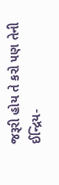જરૂરી હોય તે કરો ૫ણ તેની ઈન્દ્રિય-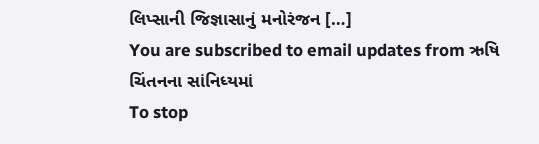લિપ્સાની જિજ્ઞાસાનું મનોરંજન […]
You are subscribed to email updates from ઋષિ ચિંતનના સાંનિધ્યમાં
To stop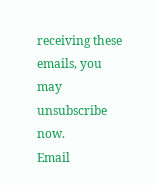receiving these emails, you may unsubscribe now.
Email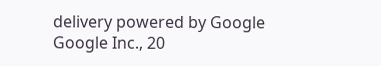delivery powered by Google
Google Inc., 20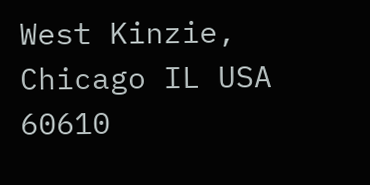West Kinzie, Chicago IL USA 60610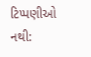ટિપ્પણીઓ નથી: